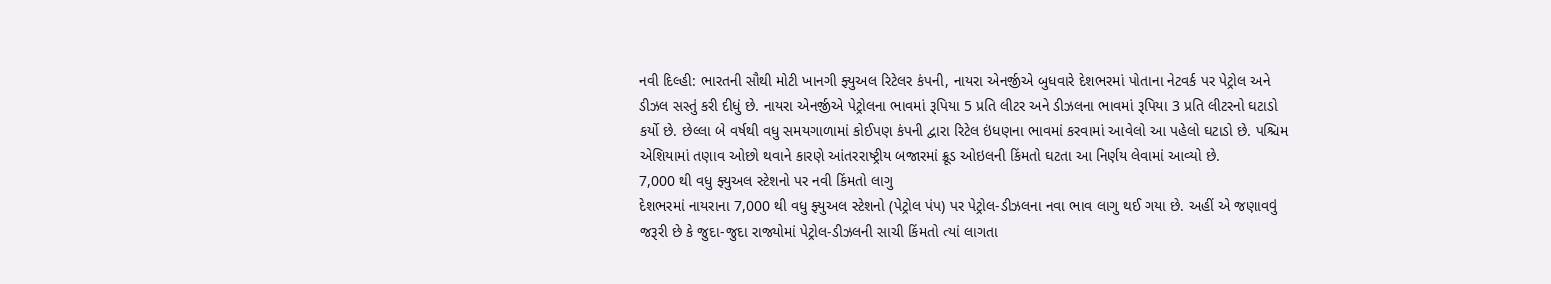નવી દિલ્હી: ભારતની સૌથી મોટી ખાનગી ફ્યુઅલ રિટેલર કંપની, નાયરા એનર્જીએ બુધવારે દેશભરમાં પોતાના નેટવર્ક પર પેટ્રોલ અને ડીઝલ સસ્તું કરી દીધું છે. નાયરા એનર્જીએ પેટ્રોલના ભાવમાં રૂપિયા 5 પ્રતિ લીટર અને ડીઝલના ભાવમાં રૂપિયા 3 પ્રતિ લીટરનો ઘટાડો કર્યો છે. છેલ્લા બે વર્ષથી વધુ સમયગાળામાં કોઈપણ કંપની દ્વારા રિટેલ ઇંધણના ભાવમાં કરવામાં આવેલો આ પહેલો ઘટાડો છે. પશ્ચિમ એશિયામાં તણાવ ઓછો થવાને કારણે આંતરરાષ્ટ્રીય બજારમાં ક્રૂડ ઓઇલની કિંમતો ઘટતા આ નિર્ણય લેવામાં આવ્યો છે.
7,000 થી વધુ ફ્યુઅલ સ્ટેશનો પર નવી કિંમતો લાગુ
દેશભરમાં નાયરાના 7,000 થી વધુ ફ્યુઅલ સ્ટેશનો (પેટ્રોલ પંપ) પર પેટ્રોલ-ડીઝલના નવા ભાવ લાગુ થઈ ગયા છે. અહીં એ જણાવવું જરૂરી છે કે જુદા-જુદા રાજ્યોમાં પેટ્રોલ-ડીઝલની સાચી કિંમતો ત્યાં લાગતા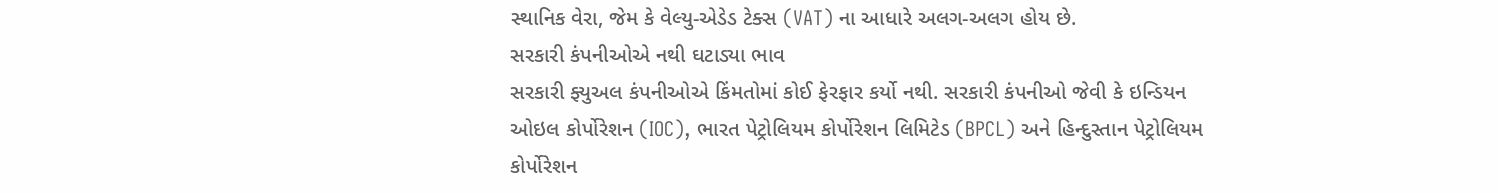સ્થાનિક વેરા, જેમ કે વેલ્યુ-એડેડ ટેક્સ (VAT) ના આધારે અલગ-અલગ હોય છે.
સરકારી કંપનીઓએ નથી ઘટાડ્યા ભાવ
સરકારી ફ્યુઅલ કંપનીઓએ કિંમતોમાં કોઈ ફેરફાર કર્યો નથી. સરકારી કંપનીઓ જેવી કે ઇન્ડિયન ઓઇલ કોર્પોરેશન (IOC), ભારત પેટ્રોલિયમ કોર્પોરેશન લિમિટેડ (BPCL) અને હિન્દુસ્તાન પેટ્રોલિયમ કોર્પોરેશન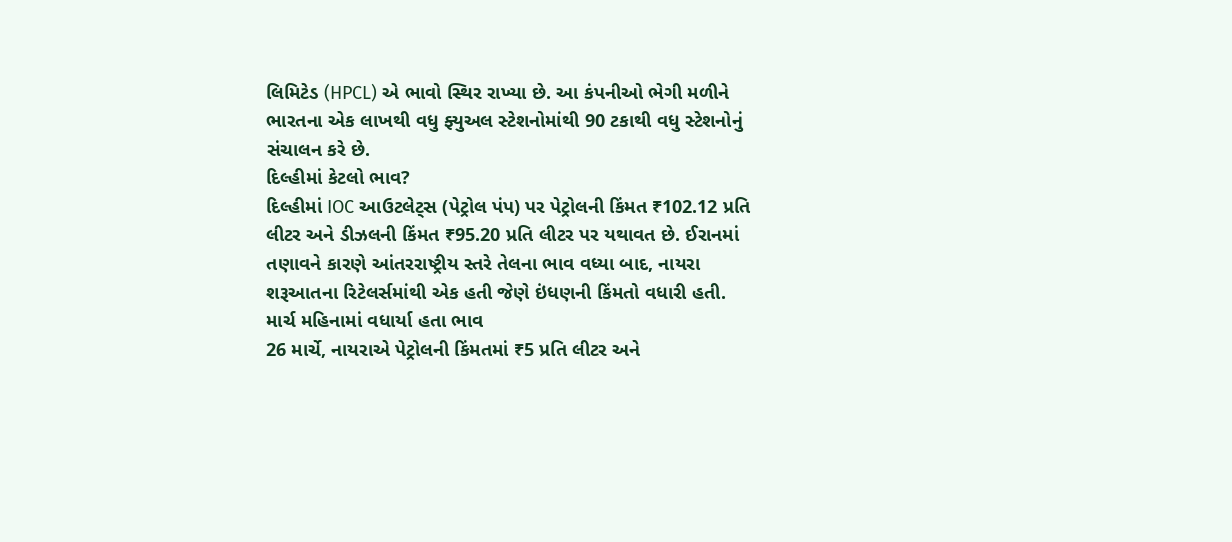લિમિટેડ (HPCL) એ ભાવો સ્થિર રાખ્યા છે. આ કંપનીઓ ભેગી મળીને ભારતના એક લાખથી વધુ ફ્યુઅલ સ્ટેશનોમાંથી 90 ટકાથી વધુ સ્ટેશનોનું સંચાલન કરે છે.
દિલ્હીમાં કેટલો ભાવ?
દિલ્હીમાં IOC આઉટલેટ્સ (પેટ્રોલ પંપ) પર પેટ્રોલની કિંમત ₹102.12 પ્રતિ લીટર અને ડીઝલની કિંમત ₹95.20 પ્રતિ લીટર પર યથાવત છે. ઈરાનમાં તણાવને કારણે આંતરરાષ્ટ્રીય સ્તરે તેલના ભાવ વધ્યા બાદ, નાયરા શરૂઆતના રિટેલર્સમાંથી એક હતી જેણે ઇંધણની કિંમતો વધારી હતી.
માર્ચ મહિનામાં વધાર્યા હતા ભાવ
26 માર્ચે, નાયરાએ પેટ્રોલની કિંમતમાં ₹5 પ્રતિ લીટર અને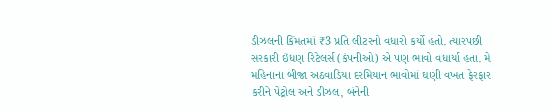ડીઝલની કિંમતમાં ₹3 પ્રતિ લીટરનો વધારો કર્યો હતો. ત્યારપછી સરકારી ઇંધણ રિટેલર્સ (કંપનીઓ) એ પણ ભાવો વધાર્યા હતા. મે મહિનાના બીજા અઠવાડિયા દરમિયાન ભાવોમાં ઘણી વખત ફેરફાર કરીને પેટ્રોલ અને ડીઝલ, બંનેની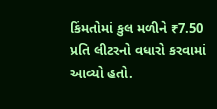કિંમતોમાં કુલ મળીને ₹7.50 પ્રતિ લીટરનો વધારો કરવામાં આવ્યો હતો.